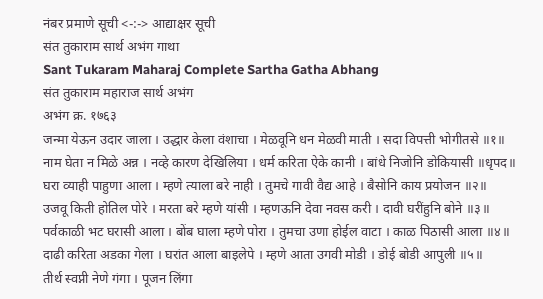नंबर प्रमाणे सूची <-:-> आद्याक्षर सूची
संत तुकाराम सार्थ अभंग गाथा
Sant Tukaram Maharaj Complete Sartha Gatha Abhang
संत तुकाराम महाराज सार्थ अभंग
अभंग क्र. १७६३
जन्मा येऊन उदार जाला । उद्धार केला वंशाचा । मेळवूनि धन मेळवी माती । सदा विपत्ती भोगीतसे ॥१॥
नाम घेता न मिळे अन्न । नव्हे कारण देखिलिया । धर्म करिता ऐके कानी । बांधे निजोनि डोकियासी ॥धृपद॥
घरा व्याही पाहुणा आला । म्हणे त्याला बरे नाही । तुमचे गावी वैद्य आहे । बैसोनि काय प्रयोजन ॥२॥
उजवू किती होतिल पोरे । मरता बरे म्हणे यांसी । म्हणऊनि देवा नवस करी । दावी घरींहुनि बोने ॥३॥
पर्वकाळी भट घरासी आला । बोंब घाला म्हणे पोरा । तुमचा उणा होईल वाटा । काळ पिठासी आला ॥४॥
दाढी करिता अडका गेला । घरांत आला बाइलेपे । म्हणे आता उगवी मोडी । डोई बोडी आपुली ॥५॥
तीर्थ स्वप्नी नेणे गंगा । पूजन लिंगा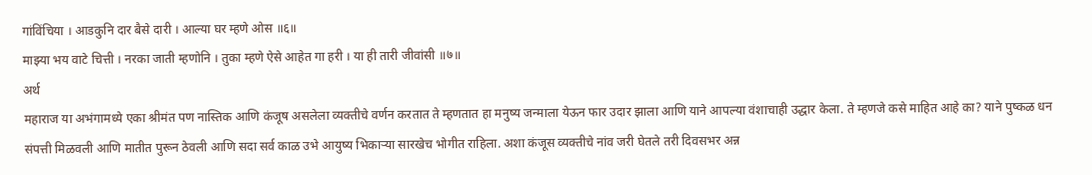गांविंचिया । आडकुनि दार बैसे दारी । आल्या घर म्हणे ओस ॥६॥
माझ्या भय वाटे चित्ती । नरका जाती म्हणोनि । तुका म्हणे ऐसे आहेत गा हरी । या ही तारी जीवांसी ॥७॥
अर्थ
महाराज या अभंगामध्ये एका श्रीमंत पण नास्तिक आणि कंजूष असलेला व्यक्तीचे वर्णन करतात ते म्हणतात हा मनुष्य जन्माला येऊन फार उदार झाला आणि याने आपल्या वंशाचाही उद्धार केला. ते म्हणजे कसे माहित आहे का? याने पुष्कळ धन संपत्ती मिळवली आणि मातीत पुरून ठेवली आणि सदा सर्व काळ उभे आयुष्य भिकाऱ्या सारखेच भोगीत राहिला. अशा कंजूस व्यक्तीचे नांव जरी घेतले तरी दिवसभर अन्न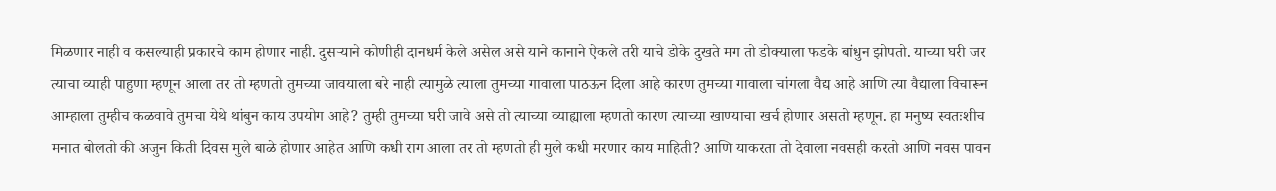मिळणार नाही व कसल्याही प्रकारचे काम होणार नाही. दुसऱ्याने कोणीही दानधर्म केले असेल असे याने कानाने ऐकले तरी याचे डोके दुखते मग तो डोक्याला फडके बांधुन झोपतो. याच्या घरी जर त्याचा व्याही पाहुणा म्हणून आला तर तो म्हणतो तुमच्या जावयाला बरे नाही त्यामुळे त्याला तुमच्या गावाला पाठऊन दिला आहे कारण तुमच्या गावाला चांगला वैद्य आहे आणि त्या वैद्याला विचारून आम्हाला तुम्हीच कळवावे तुमचा येथे थांबुन काय उपयोग आहे? तुम्ही तुमच्या घरी जावे असे तो त्याच्या व्याह्याला म्हणतो कारण त्याच्या खाण्याचा खर्च होणार असतो म्हणून. हा मनुष्य स्वतःशीच मनात बोलतो की अजुन किती दिवस मुले बाळे होणार आहेत आणि कधी राग आला तर तो म्हणतो ही मुले कधी मरणार काय माहिती? आणि याकरता तो देवाला नवसही करतो आणि नवस पावन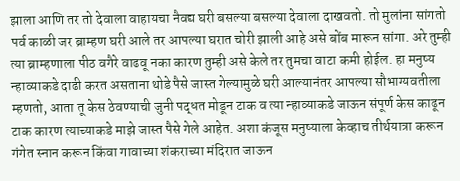झाला आणि तर तो देवाला वाहायचा नैवद्य घरी बसल्या बसल्या देवाला दाखवतो. तो मुलांना सांगतो पर्व काळी जर ब्राम्हण घरी आले तर आपल्या घरात चोरी झाली आहे असे बोंब मारून सांगा. अरे तुम्ही त्या ब्राम्हणाला पीठ वगैरे वाढवू नका कारण तुम्ही असे केले तर तुमचा वाटा कमी होईल. हा मनुष्य न्हाव्याकडे दाढी करत असताना थोडे पैसे जास्त गेल्यामुळे घरी आल्यानंतर आपल्या सौभाग्यवतीला म्हणतो, आता तू केस ठेवण्याची जुनी पद्धत मोडून टाक व त्या न्हाव्याकडे जाऊन संपूर्ण केस काढून टाक कारण त्याच्याकडे माझे जास्त पैसे गेले आहेत. अशा कंजूस मनुष्याला केव्हाच तीर्थयात्रा करून गंगेत स्नान करून किंवा गावाच्या शंकराच्या मंदिरात जाऊन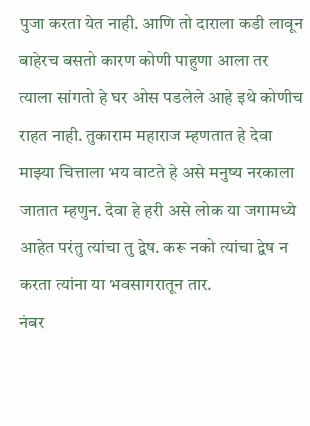पुजा करता येत नाही. आणि तो दाराला कडी लावून बाहेरच बसतो कारण कोणी पाहुणा आला तर त्याला सांगतो हे घर ओस पडलेले आहे इथे कोणीच राहत नाही. तुकाराम महाराज म्हणतात हे देवा माझ्या चित्ताला भय वाटते हे असे मनुष्य नरकाला जातात म्हणुन. देवा हे हरी असे लोक या जगामध्ये आहेत परंतु त्यांचा तु द्वेष. करू नको त्यांचा द्वेष न करता त्यांना या भवसागरातून तार.
नंबर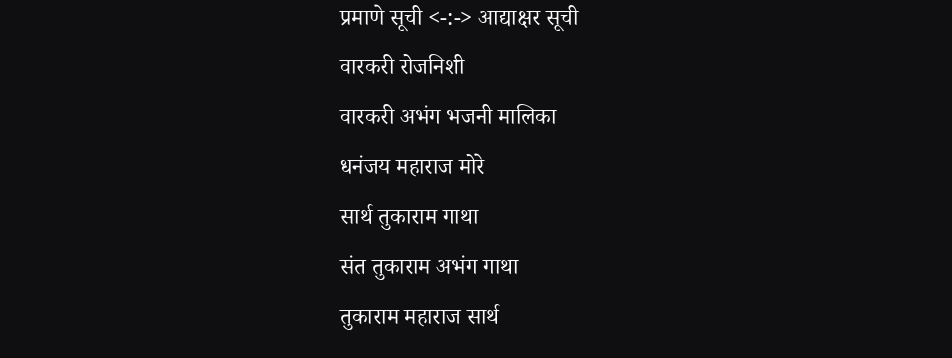प्रमाणे सूची <-:-> आद्याक्षर सूची
वारकरी रोजनिशी
वारकरी अभंग भजनी मालिका
धनंजय महाराज मोरे
सार्थ तुकाराम गाथा
संत तुकाराम अभंग गाथा
तुकाराम महाराज सार्थ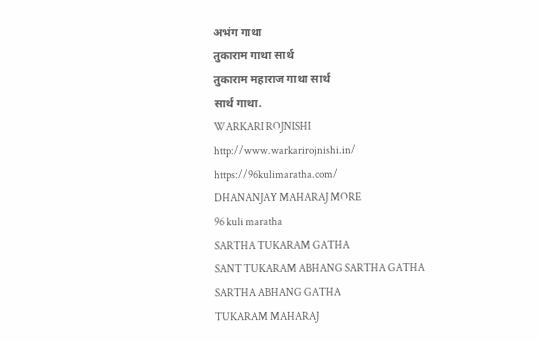अभंग गाथा
तुकाराम गाथा सार्थ
तुकाराम महाराज गाथा सार्थ
सार्थ गाथा.
WARKARI ROJNISHI
http://www.warkarirojnishi.in/
https://96kulimaratha.com/
DHANANJAY MAHARAJ MORE
96 kuli maratha
SARTHA TUKARAM GATHA
SANT TUKARAM ABHANG SARTHA GATHA
SARTHA ABHANG GATHA
TUKARAM MAHARAJ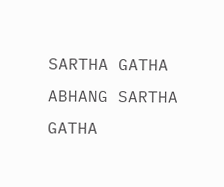SARTHA GATHA
ABHANG SARTHA GATHA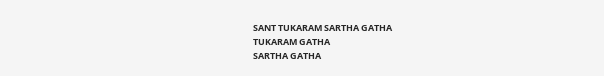SANT TUKARAM SARTHA GATHA
TUKARAM GATHA
SARTHA GATHA